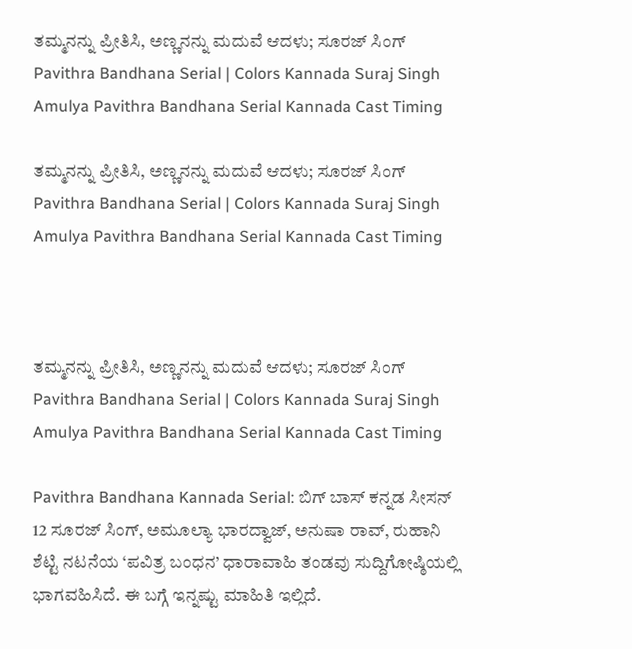ತಮ್ಮನನ್ನು ಪ್ರೀತಿಸಿ, ಅಣ್ಣನನ್ನು ಮದುವೆ ಆದಳು; ಸೂರಜ್‌ ಸಿಂಗ್ Pavithra Bandhana Serial | Colors Kannada Suraj Singh Amulya Pavithra Bandhana Serial Kannada Cast Timing

ತಮ್ಮನನ್ನು ಪ್ರೀತಿಸಿ, ಅಣ್ಣನನ್ನು ಮದುವೆ ಆದಳು; ಸೂರಜ್‌ ಸಿಂಗ್ Pavithra Bandhana Serial | Colors Kannada Suraj Singh Amulya Pavithra Bandhana Serial Kannada Cast Timing



ತಮ್ಮನನ್ನು ಪ್ರೀತಿಸಿ, ಅಣ್ಣನನ್ನು ಮದುವೆ ಆದಳು; ಸೂರಜ್‌ ಸಿಂಗ್ Pavithra Bandhana Serial | Colors Kannada Suraj Singh Amulya Pavithra Bandhana Serial Kannada Cast Timing

Pavithra Bandhana Kannada Serial: ಬಿಗ್‌ ಬಾಸ್‌ ಕನ್ನಡ ಸೀಸನ್‌ 12 ಸೂರಜ್‌ ಸಿಂಗ್‌, ಅಮೂಲ್ಯಾ ಭಾರದ್ವಾಜ್‌, ಅನುಷಾ ರಾವ್‌, ರುಹಾನಿ ಶೆಟ್ಟಿ ನಟನೆಯ ‘ಪವಿತ್ರ ಬಂಧನ’ ಧಾರಾವಾಹಿ ತಂಡವು ಸುದ್ದಿಗೋಷ್ಠಿಯಲ್ಲಿ ಭಾಗವಹಿಸಿದೆ. ಈ ಬಗ್ಗೆ ಇನ್ನಷ್ಟು ಮಾಹಿತಿ ಇಲ್ಲಿದೆ.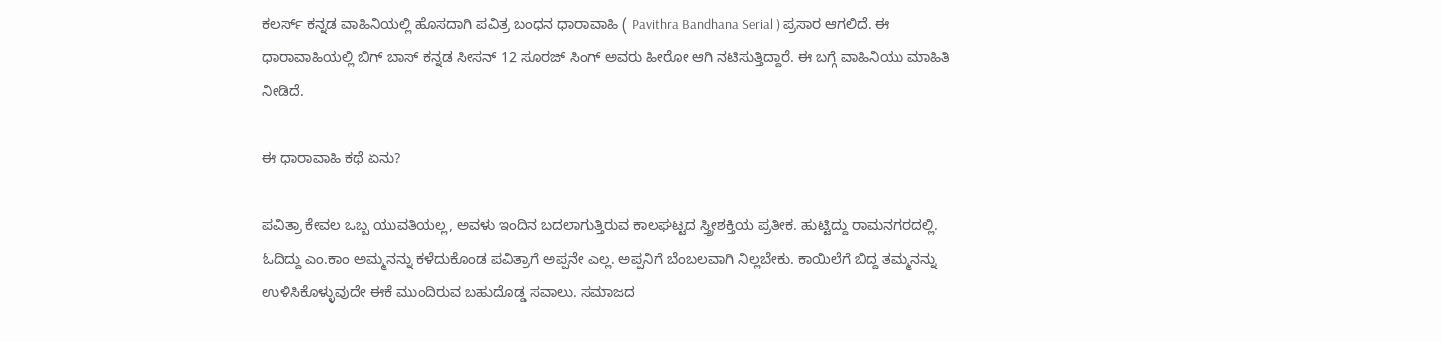ಕಲರ್ಸ್‌ ಕನ್ನಡ ವಾಹಿನಿಯಲ್ಲಿ ಹೊಸದಾಗಿ ಪವಿತ್ರ ಬಂಧನ ಧಾರಾವಾಹಿ ( Pavithra Bandhana Serial ) ಪ್ರಸಾರ ಆಗಲಿದೆ. ಈ ಧಾರಾವಾಹಿಯಲ್ಲಿ ಬಿಗ್‌ ಬಾಸ್‌ ಕನ್ನಡ ಸೀಸನ್‌ 12 ಸೂರಜ್‌ ಸಿಂಗ್‌ ಅವರು ಹೀರೋ ಆಗಿ ನಟಿಸುತ್ತಿದ್ದಾರೆ. ಈ ಬಗ್ಗೆ ವಾಹಿನಿಯು ಮಾಹಿತಿ ನೀಡಿದೆ.

ಈ ಧಾರಾವಾಹಿ ಕಥೆ ಏನು?

ಪವಿತ್ರಾ ಕೇವಲ ಒಬ್ಬ ಯುವತಿಯಲ್ಲ, ಅವಳು ಇಂದಿನ ಬದಲಾಗುತ್ತಿರುವ ಕಾಲಘಟ್ಟದ ಸ್ತ್ರೀಶಕ್ತಿಯ ಪ್ರತೀಕ. ಹುಟ್ಟಿದ್ದು ರಾಮನಗರದಲ್ಲಿ. ಓದಿದ್ದು ಎಂ.ಕಾಂ ಅಮ್ಮನನ್ನು ಕಳೆದುಕೊಂಡ ಪವಿತ್ರಾಗೆ ಅಪ್ಪನೇ ಎಲ್ಲ. ಅಪ್ಪನಿಗೆ ಬೆಂಬಲವಾಗಿ ನಿಲ್ಲಬೇಕು. ಕಾಯಿಲೆಗೆ ಬಿದ್ದ ತಮ್ಮನನ್ನು ಉಳಿಸಿಕೊಳ್ಳುವುದೇ ಈಕೆ ಮುಂದಿರುವ ಬಹುದೊಡ್ಡ ಸವಾಲು. ಸಮಾಜದ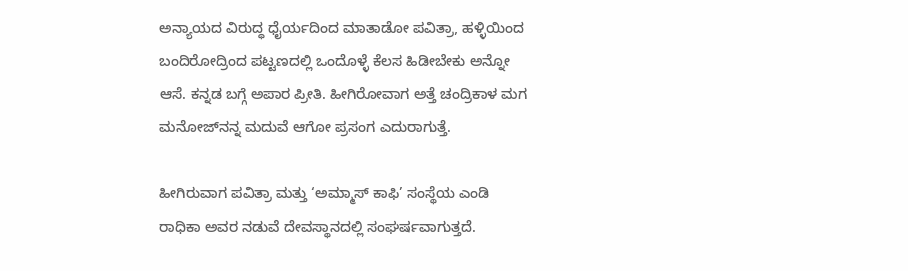ಅನ್ಯಾಯದ ವಿರುದ್ಧ ಧೈರ್ಯದಿಂದ ಮಾತಾಡೋ ಪವಿತ್ರಾ, ಹಳ್ಳಿಯಿಂದ ಬಂದಿರೋದ್ರಿಂದ ಪಟ್ಟಣದಲ್ಲಿ ಒಂದೊಳ್ಳೆ ಕೆಲಸ ಹಿಡೀಬೇಕು ಅನ್ನೋ ಆಸೆ. ಕನ್ನಡ ಬಗ್ಗೆ ಅಪಾರ ಪ್ರೀತಿ. ಹೀಗಿರೋವಾಗ ಅತ್ತೆ ಚಂದ್ರಿಕಾಳ ಮಗ ಮನೋಜ್‌ನನ್ನ ಮದುವೆ ಆಗೋ ಪ್ರಸಂಗ ಎದುರಾಗುತ್ತೆ.

ಹೀಗಿರುವಾಗ ಪವಿತ್ರಾ ಮತ್ತು ‘ಅಮ್ಮಾಸ್ ಕಾಫಿ’ ಸಂಸ್ಥೆಯ ಎಂಡಿ ರಾಧಿಕಾ ಅವರ ನಡುವೆ ದೇವಸ್ಥಾನದಲ್ಲಿ ಸಂಘರ್ಷವಾಗುತ್ತದೆ.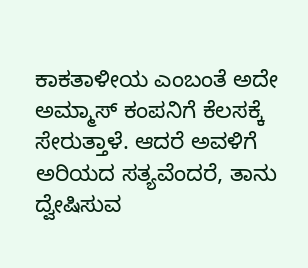ಕಾಕತಾಳೀಯ ಎಂಬಂತೆ ಅದೇ ಅಮ್ಮಾಸ್ ಕಂಪನಿಗೆ ಕೆಲಸಕ್ಕೆ ಸೇರುತ್ತಾಳೆ. ಆದರೆ ಅವಳಿಗೆ ಅರಿಯದ ಸತ್ಯವೆಂದರೆ, ತಾನು ದ್ವೇಷಿಸುವ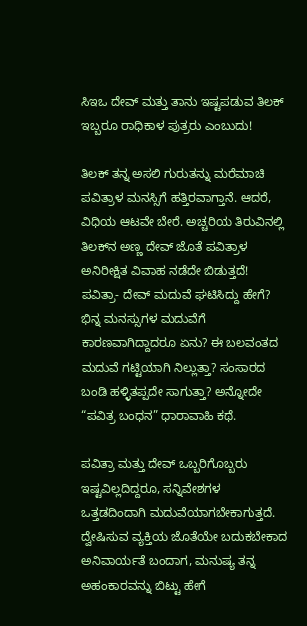ಸಿಇಒ ದೇವ್ ಮತ್ತು ತಾನು ಇಷ್ಟಪಡುವ ತಿಲಕ್ ಇಬ್ಬರೂ ರಾಧಿಕಾಳ ಪುತ್ರರು‌ ಎಂಬುದು!

ತಿಲಕ್ ತನ್ನ ಅಸಲಿ ಗುರುತನ್ನು ಮರೆಮಾಚಿ ಪವಿತ್ರಾಳ ಮನಸ್ಸಿಗೆ ಹತ್ತಿರವಾಗ್ತಾನೆ. ಆದರೆ, ವಿಧಿಯ ಆಟವೇ ಬೇರೆ. ಅಚ್ಚರಿಯ ತಿರುವಿನಲ್ಲಿ ತಿಲಕ್‌ನ ಅಣ್ಣ ದೇವ್‌ ಜೊತೆ ಪವಿತ್ರಾಳ ಅನಿರೀಕ್ಷಿತ ವಿವಾಹ ನಡೆದೇ ಬಿಡುತ್ತದೆ! ಪವಿತ್ರಾ- ದೇವ್‌ ಮದುವೆ ಘಟಿಸಿದ್ದು ಹೇಗೆ? ಭಿನ್ನ ಮನಸ್ಸುಗಳ ಮದುವೆಗೆ ಕಾರಣವಾಗಿದ್ದಾದರೂ ಏನು? ಈ ಬಲವಂತದ ಮದುವೆ ಗಟ್ಟಿಯಾಗಿ ನಿಲ್ಲುತ್ತಾ? ಸಂಸಾರದ ಬಂಡಿ ಹಳ್ಳಿತಪ್ಪದೇ ಸಾಗುತ್ತಾ? ಅನ್ನೋದೇ “ಪವಿತ್ರ ಬಂಧನ” ಧಾರಾವಾಹಿ ಕಥೆ.

ಪವಿತ್ರಾ ಮತ್ತು ದೇವ್ ಒಬ್ಬರಿಗೊಬ್ಬರು ಇಷ್ಟವಿಲ್ಲದಿದ್ದರೂ, ಸನ್ನಿವೇಶಗಳ ಒತ್ತಡದಿಂದಾಗಿ ಮದುವೆಯಾಗಬೇಕಾಗುತ್ತದೆ. ದ್ವೇಷಿಸುವ ವ್ಯಕ್ತಿಯ ಜೊತೆಯೇ ಬದುಕಬೇಕಾದ ಅನಿವಾರ್ಯತೆ ಬಂದಾಗ, ಮನುಷ್ಯ ತನ್ನ ಅಹಂಕಾರವನ್ನು ಬಿಟ್ಟು ಹೇಗೆ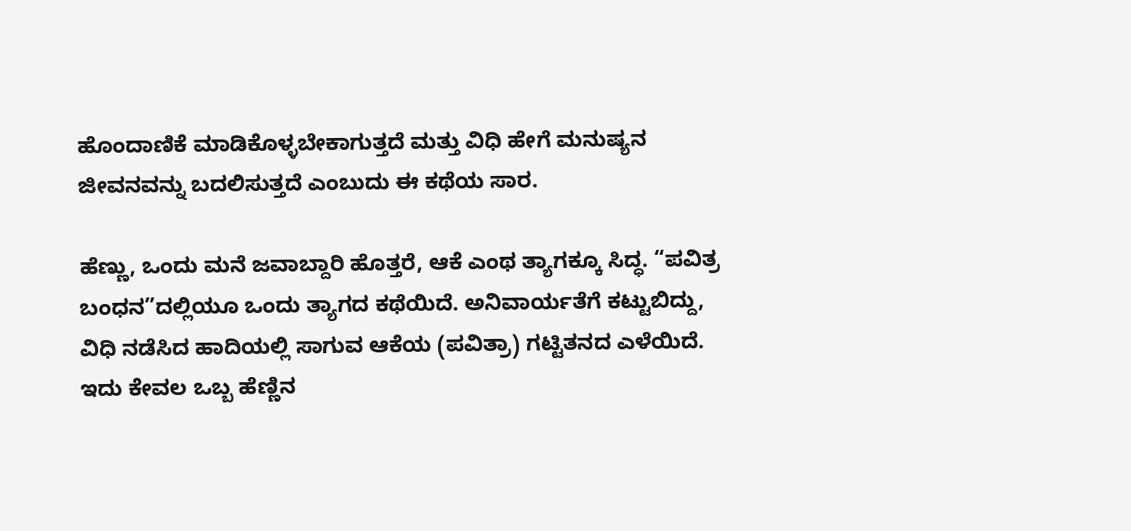ಹೊಂದಾಣಿಕೆ ಮಾಡಿಕೊಳ್ಳಬೇಕಾಗುತ್ತದೆ ಮತ್ತು ವಿಧಿ ಹೇಗೆ ಮನುಷ್ಯನ ಜೀವನವನ್ನು ಬದಲಿಸುತ್ತದೆ ಎಂಬುದು ಈ ಕಥೆಯ ಸಾರ.

ಹೆಣ್ಣು, ಒಂದು ಮನೆ ಜವಾಬ್ದಾರಿ ಹೊತ್ತರೆ, ಆಕೆ ಎಂಥ ತ್ಯಾಗಕ್ಕೂ ಸಿದ್ಧ. “ಪವಿತ್ರ ಬಂಧನ”ದಲ್ಲಿಯೂ ಒಂದು ತ್ಯಾಗದ ಕಥೆಯಿದೆ. ಅನಿವಾರ್ಯತೆಗೆ ಕಟ್ಟುಬಿದ್ದು, ವಿಧಿ ನಡೆಸಿದ ಹಾದಿಯಲ್ಲಿ ಸಾಗುವ ಆಕೆಯ (ಪವಿತ್ರಾ) ಗಟ್ಟಿತನದ ಎಳೆಯಿದೆ. ಇದು ಕೇವಲ ಒಬ್ಬ ಹೆಣ್ಣಿನ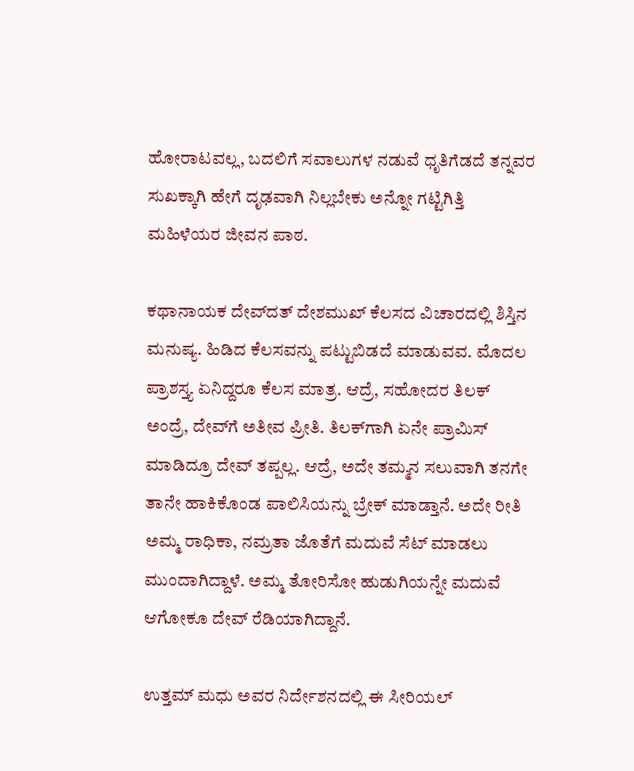ಹೋರಾಟವಲ್ಲ, ಬದಲಿಗೆ ಸವಾಲುಗಳ ನಡುವೆ ಧೃತಿಗೆಡದೆ ತನ್ನವರ ಸುಖಕ್ಕಾಗಿ ಹೇಗೆ ದೃಢವಾಗಿ ನಿಲ್ಲಬೇಕು ಅನ್ನೋ ಗಟ್ಟಿಗಿತ್ತಿ ಮಹಿಳೆಯರ ಜೀವನ ಪಾಠ.

ಕಥಾನಾಯಕ ದೇವ್‌ದತ್‌ ದೇಶಮುಖ್‌ ಕೆಲಸದ ವಿಚಾರದಲ್ಲಿ ಶಿಸ್ತಿನ ಮನುಷ್ಯ. ಹಿಡಿದ ಕೆಲಸವನ್ನು ಪಟ್ಟುಬಿಡದೆ ಮಾಡುವವ. ಮೊದಲ ಪ್ರಾಶಸ್ತ್ಯ ಏನಿದ್ದರೂ ಕೆಲಸ ಮಾತ್ರ. ಆದ್ರೆ, ಸಹೋದರ ತಿಲಕ್‌ ಅಂದ್ರೆ, ದೇವ್‌ಗೆ ಅತೀವ ಪ್ರೀತಿ. ತಿಲಕ್‌ಗಾಗಿ ಏನೇ ಪ್ರಾಮಿಸ್‌ ಮಾಡಿದ್ರೂ ದೇವ್‌ ತಪ್ಪಲ್ಲ. ಆದ್ರೆ, ಅದೇ ತಮ್ಮನ ಸಲುವಾಗಿ ತನಗೇ ತಾನೇ ಹಾಕಿಕೊಂಡ ಪಾಲಿಸಿಯನ್ನು ಬ್ರೇಕ್‌ ಮಾಡ್ತಾನೆ. ಅದೇ ರೀತಿ ಅಮ್ಮ ರಾಧಿಕಾ, ನಮ್ರತಾ ಜೊತೆಗೆ ಮದುವೆ ಸೆಟ್‌ ಮಾಡಲು ಮುಂದಾಗಿದ್ದಾಳೆ. ಅಮ್ಮ ತೋರಿಸೋ ಹುಡುಗಿಯನ್ನೇ ಮದುವೆ ಆಗೋಕೂ ದೇವ್‌ ರೆಡಿಯಾಗಿದ್ದಾನೆ.

ಉತ್ತಮ್ ಮಧು ಅವರ ನಿರ್ದೇಶನದಲ್ಲಿ ಈ ಸೀರಿಯಲ್‌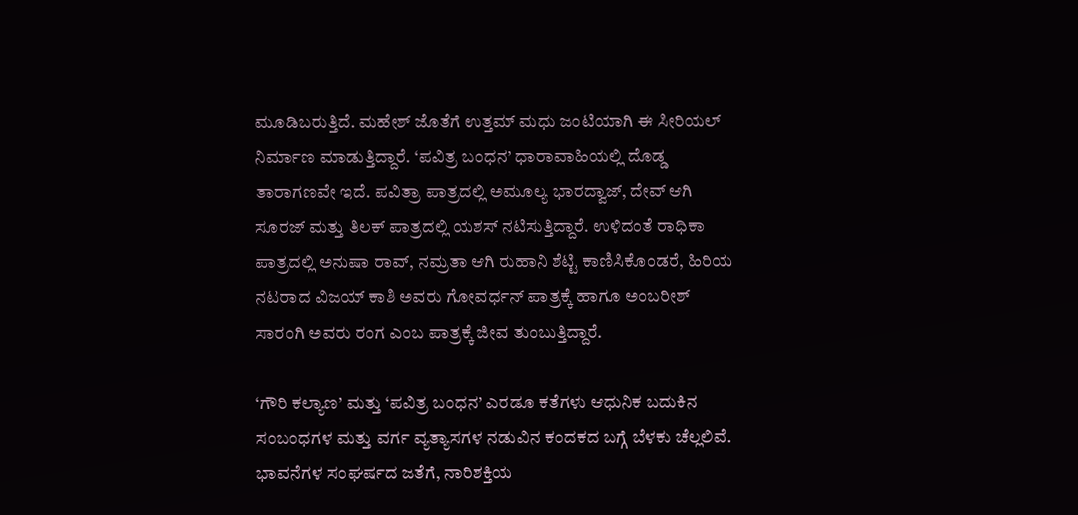ಮೂಡಿಬರುತ್ತಿದೆ. ಮಹೇಶ್ ಜೊತೆಗೆ ಉತ್ತಮ್ ಮಧು ಜಂಟಿಯಾಗಿ ಈ ಸೀರಿಯಲ್ ನಿರ್ಮಾಣ ಮಾಡುತ್ತಿದ್ದಾರೆ. ‘ಪವಿತ್ರ ಬಂಧನ’ ಧಾರಾವಾಹಿಯಲ್ಲಿ ದೊಡ್ಡ ತಾರಾಗಣವೇ ಇದೆ. ಪವಿತ್ರಾ ಪಾತ್ರದಲ್ಲಿ ಅಮೂಲ್ಯ ಭಾರದ್ವಾಜ್, ದೇವ್ ಆಗಿ ಸೂರಜ್ ಮತ್ತು ತಿಲಕ್ ಪಾತ್ರದಲ್ಲಿ ಯಶಸ್ ನಟಿಸುತ್ತಿದ್ದಾರೆ. ಉಳಿದಂತೆ ರಾಧಿಕಾ ಪಾತ್ರದಲ್ಲಿ ಅನುಷಾ ರಾವ್, ನಮ್ರತಾ ಆಗಿ ರುಹಾನಿ ಶೆಟ್ಟಿ ಕಾಣಿಸಿಕೊಂಡರೆ, ಹಿರಿಯ ನಟರಾದ ವಿಜಯ್ ಕಾಶಿ ಅವರು ಗೋವರ್ಧನ್ ಪಾತ್ರಕ್ಕೆ ಹಾಗೂ ಅಂಬರೀಶ್ ಸಾರಂಗಿ ಅವರು ರಂಗ ಎಂಬ ಪಾತ್ರಕ್ಕೆ ಜೀವ ತುಂಬುತ್ತಿದ್ದಾರೆ.

‘ಗೌರಿ ಕಲ್ಯಾಣ’ ಮತ್ತು ‘ಪವಿತ್ರ ಬಂಧನ’ ಎರಡೂ ಕತೆಗಳು ಆಧುನಿಕ ಬದುಕಿನ ಸಂಬಂಧಗಳ ಮತ್ತು ವರ್ಗ ವ್ಯತ್ಯಾಸಗಳ ನಡುವಿನ ಕಂದಕದ ಬಗ್ಗೆ ಬೆಳಕು ಚೆಲ್ಲಲಿವೆ. ಭಾವನೆಗಳ ಸಂಘರ್ಷದ ಜತೆಗೆ, ನಾರಿಶಕ್ತಿಯ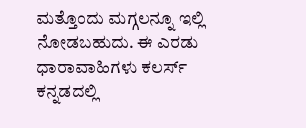ಮತ್ತೊಂದು ಮಗ್ಗಲನ್ನೂ ಇಲ್ಲಿ ನೋಡಬಹುದು. ಈ ಎರಡು ಧಾರಾವಾಹಿಗಳು ಕಲರ್ಸ್‌ ಕನ್ನಡದಲ್ಲಿ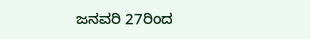ಜನವರಿ 27ರಿಂದ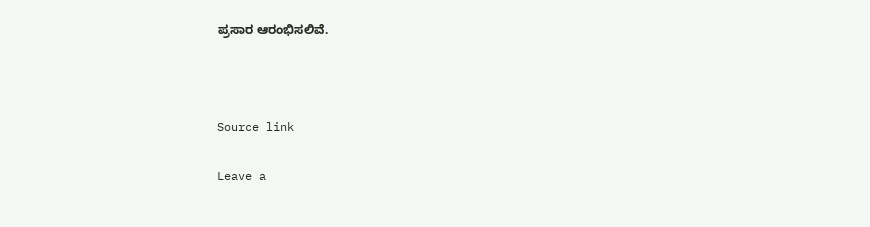ಪ್ರಸಾರ ಆರಂಭಿಸಲಿವೆ.



Source link

Leave a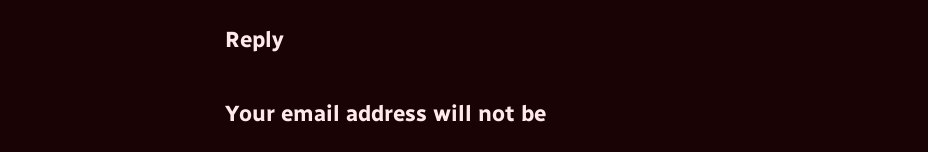Reply

Your email address will not be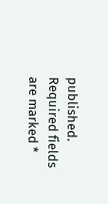published. Required fields are marked *